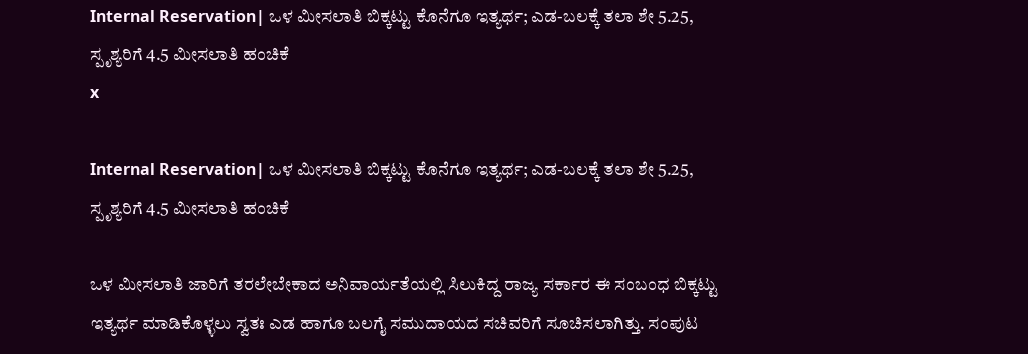Internal Reservation| ಒಳ ಮೀಸಲಾತಿ ಬಿಕ್ಕಟ್ಟು ಕೊನೆಗೂ ಇತ್ಯರ್ಥ; ಎಡ-ಬಲಕ್ಕೆ ತಲಾ ಶೇ 5.25, ಸ್ಪೃಶ್ಯರಿಗೆ 4.5 ಮೀಸಲಾತಿ ಹಂಚಿಕೆ
x

Internal Reservation| ಒಳ ಮೀಸಲಾತಿ ಬಿಕ್ಕಟ್ಟು ಕೊನೆಗೂ ಇತ್ಯರ್ಥ; ಎಡ-ಬಲಕ್ಕೆ ತಲಾ ಶೇ 5.25, ಸ್ಪೃಶ್ಯರಿಗೆ 4.5 ಮೀಸಲಾತಿ ಹಂಚಿಕೆ

ಒಳ ಮೀಸಲಾತಿ ಜಾರಿಗೆ ತರಲೇಬೇಕಾದ ಅನಿವಾರ್ಯತೆಯಲ್ಲಿ ಸಿಲುಕಿದ್ದ ರಾಜ್ಯ ಸರ್ಕಾರ ಈ ಸಂಬಂಧ ಬಿಕ್ಕಟ್ಟು ಇತ್ಯರ್ಥ ಮಾಡಿಕೊಳ್ಳಲು ಸ್ವತಃ ಎಡ ಹಾಗೂ ಬಲಗೈ ಸಮುದಾಯದ ಸಚಿವರಿಗೆ ಸೂಚಿಸಲಾಗಿತ್ತು. ಸಂಪುಟ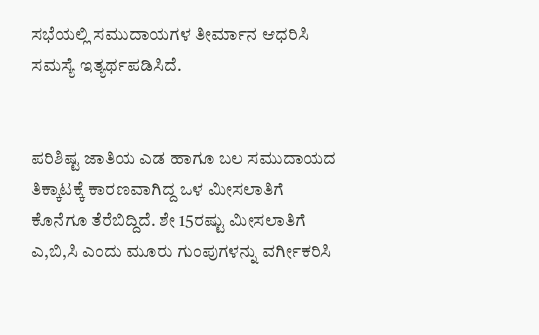ಸಭೆಯಲ್ಲಿ ಸಮುದಾಯಗಳ ತೀರ್ಮಾನ ಆಧರಿಸಿ ಸಮಸ್ಯೆ ಇತ್ಯರ್ಥಪಡಿಸಿದೆ.


ಪರಿಶಿಷ್ಟ ಜಾತಿಯ ಎಡ ಹಾಗೂ ಬಲ ಸಮುದಾಯದ ತಿಕ್ಕಾಟಕ್ಕೆ ಕಾರಣವಾಗಿದ್ದ ಒಳ ಮೀಸಲಾತಿಗೆ ಕೊನೆಗೂ ತೆರೆಬಿದ್ದಿದೆ. ಶೇ 15ರಷ್ಟು ಮೀಸಲಾತಿಗೆ ಎ,ಬಿ,ಸಿ ಎಂದು ಮೂರು ಗುಂಪುಗಳನ್ನು ವರ್ಗೀಕರಿಸಿ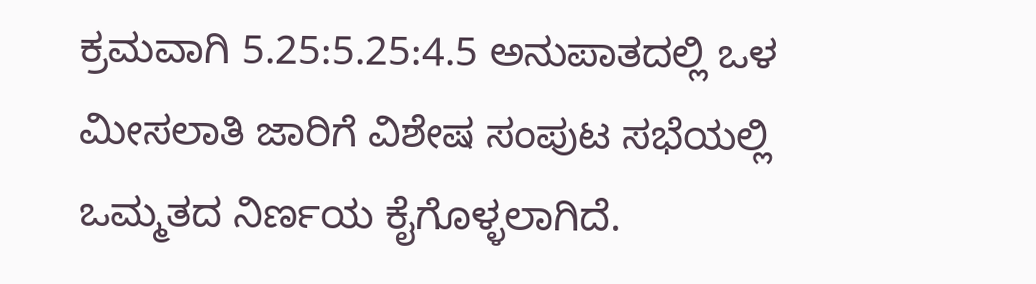ಕ್ರಮವಾಗಿ 5.25:5.25:4.5 ಅನುಪಾತದಲ್ಲಿ ಒಳ ಮೀಸಲಾತಿ ಜಾರಿಗೆ ವಿಶೇಷ ಸಂಪುಟ ಸಭೆಯಲ್ಲಿ ಒಮ್ಮತದ ನಿರ್ಣಯ ಕೈಗೊಳ್ಳಲಾಗಿದೆ.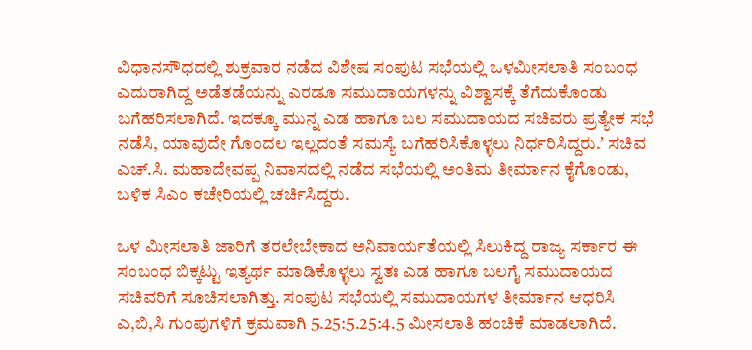ವಿಧಾನಸೌಧದಲ್ಲಿ ಶುಕ್ರವಾರ ನಡೆದ ವಿಶೇಷ ಸಂಪುಟ ಸಭೆಯಲ್ಲಿ ಒಳಮೀಸಲಾತಿ ಸಂಬಂಧ ಎದುರಾಗಿದ್ದ ಅಡೆತಡೆಯನ್ನು ಎರಡೂ ಸಮುದಾಯಗಳನ್ನು ವಿಶ್ವಾಸಕ್ಕೆ ತೆಗೆದುಕೊಂಡು ಬಗೆಹರಿಸಲಾಗಿದೆ. ಇದಕ್ಕೂ ಮುನ್ನ ಎಡ ಹಾಗೂ ಬಲ ಸಮುದಾಯದ ಸಚಿವರು ಪ್ರತ್ಯೇಕ ಸಭೆ ನಡೆಸಿ, ಯಾವುದೇ ಗೊಂದಲ ಇಲ್ಲದಂತೆ ಸಮಸ್ಯೆ ಬಗೆಹರಿಸಿಕೊಳ್ಳಲು ನಿರ್ಧರಿಸಿದ್ದರು.ʼ ಸಚಿವ ಎಚ್‌.ಸಿ. ಮಹಾದೇವಪ್ಪ ನಿವಾಸದಲ್ಲಿ ನಡೆದ ಸಭೆಯಲ್ಲಿ ಅಂತಿಮ ತೀರ್ಮಾನ ಕೈಗೊಂಡು, ಬಳಿಕ ಸಿಎಂ ಕಚೇರಿಯಲ್ಲಿ ಚರ್ಚಿಸಿದ್ದರು.

ಒಳ ಮೀಸಲಾತಿ ಜಾರಿಗೆ ತರಲೇಬೇಕಾದ ಅನಿವಾರ್ಯತೆಯಲ್ಲಿ ಸಿಲುಕಿದ್ದ ರಾಜ್ಯ ಸರ್ಕಾರ ಈ ಸಂಬಂಧ ಬಿಕ್ಕಟ್ಟು ಇತ್ಯರ್ಥ ಮಾಡಿಕೊಳ್ಳಲು ಸ್ವತಃ ಎಡ ಹಾಗೂ ಬಲಗೈ ಸಮುದಾಯದ ಸಚಿವರಿಗೆ ಸೂಚಿಸಲಾಗಿತ್ತು. ಸಂಪುಟ ಸಭೆಯಲ್ಲಿ ಸಮುದಾಯಗಳ ತೀರ್ಮಾನ ಆಧರಿಸಿ ಎ,ಬಿ,ಸಿ ಗುಂಪುಗಳಿಗೆ ಕ್ರಮವಾಗಿ 5.25:5.25:4.5 ಮೀಸಲಾತಿ ಹಂಚಿಕೆ ಮಾಡಲಾಗಿದೆ.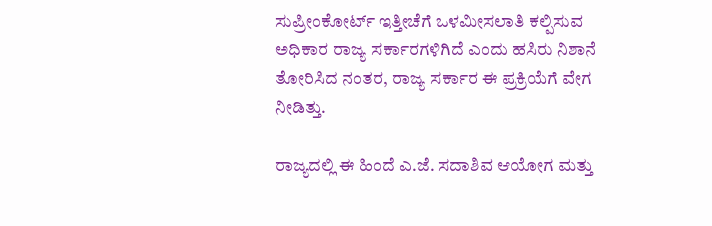ಸುಪ್ರೀಂಕೋರ್ಟ್ ಇತ್ತೀಚೆಗೆ ಒಳಮೀಸಲಾತಿ ಕಲ್ಪಿಸುವ ಅಧಿಕಾರ ರಾಜ್ಯ ಸರ್ಕಾರಗಳಿಗಿದೆ ಎಂದು ಹಸಿರು ನಿಶಾನೆ ತೋರಿಸಿದ ನಂತರ, ರಾಜ್ಯ ಸರ್ಕಾರ ಈ ಪ್ರಕ್ರಿಯೆಗೆ ವೇಗ ನೀಡಿತ್ತು.

ರಾಜ್ಯದಲ್ಲಿ ಈ ಹಿಂದೆ ಎ.ಜೆ. ಸದಾಶಿವ ಆಯೋಗ ಮತ್ತು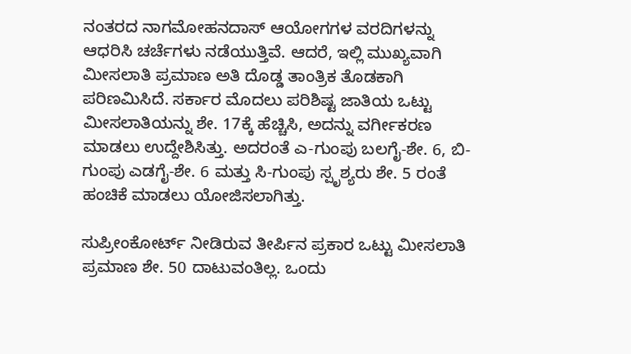ನಂತರದ ನಾಗಮೋಹನದಾಸ್ ಆಯೋಗಗಳ ವರದಿಗಳನ್ನು ಆಧರಿಸಿ ಚರ್ಚೆಗಳು ನಡೆಯುತ್ತಿವೆ. ಆದರೆ, ಇಲ್ಲಿ ಮುಖ್ಯವಾಗಿ ಮೀಸಲಾತಿ ಪ್ರಮಾಣ ಅತಿ ದೊಡ್ಡ ತಾಂತ್ರಿಕ ತೊಡಕಾಗಿ ಪರಿಣಮಿಸಿದೆ. ಸರ್ಕಾರ ಮೊದಲು ಪರಿಶಿಷ್ಟ ಜಾತಿಯ ಒಟ್ಟು ಮೀಸಲಾತಿಯನ್ನು ಶೇ. 17ಕ್ಕೆ ಹೆಚ್ಚಿಸಿ, ಅದನ್ನು ವರ್ಗೀಕರಣ ಮಾಡಲು ಉದ್ದೇಶಿಸಿತ್ತು. ಅದರಂತೆ ಎ-ಗುಂಪು ಬಲಗೈ-ಶೇ. 6, ಬಿ-ಗುಂಪು ಎಡಗೈ-ಶೇ. 6 ಮತ್ತು ಸಿ-ಗುಂಪು ಸ್ಪೃಶ್ಯರು ಶೇ. 5 ರಂತೆ ಹಂಚಿಕೆ ಮಾಡಲು ಯೋಜಿಸಲಾಗಿತ್ತು.

ಸುಪ್ರೀಂಕೋರ್ಟ್ ನೀಡಿರುವ ತೀರ್ಪಿನ ಪ್ರಕಾರ ಒಟ್ಟು ಮೀಸಲಾತಿ ಪ್ರಮಾಣ ಶೇ. 50 ದಾಟುವಂತಿಲ್ಲ. ಒಂದು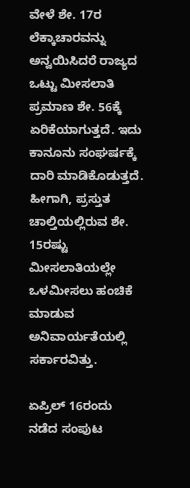ವೇಳೆ ಶೇ. 17ರ ಲೆಕ್ಕಾಚಾರವನ್ನು ಅನ್ವಯಿಸಿದರೆ ರಾಜ್ಯದ ಒಟ್ಟು ಮೀಸಲಾತಿ ಪ್ರಮಾಣ ಶೇ. 56ಕ್ಕೆ ಏರಿಕೆಯಾಗುತ್ತದೆ. ಇದು ಕಾನೂನು ಸಂಘರ್ಷಕ್ಕೆ ದಾರಿ ಮಾಡಿಕೊಡುತ್ತದೆ. ಹೀಗಾಗಿ, ಪ್ರಸ್ತುತ ಚಾಲ್ತಿಯಲ್ಲಿರುವ ಶೇ. 15ರಷ್ಟು ಮೀಸಲಾತಿಯಲ್ಲೇ ಒಳಮೀಸಲು ಹಂಚಿಕೆ ಮಾಡುವ ಅನಿವಾರ್ಯತೆಯಲ್ಲಿ ಸರ್ಕಾರವಿತ್ತು.

ಏಪ್ರಿಲ್ 16ರಂದು ನಡೆದ ಸಂಪುಟ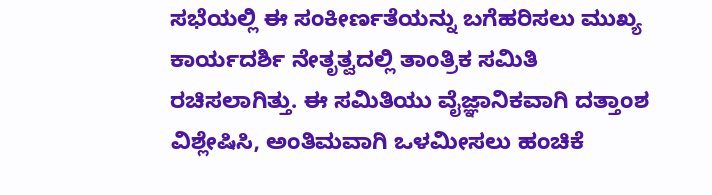ಸಭೆಯಲ್ಲಿ ಈ ಸಂಕೀರ್ಣತೆಯನ್ನು ಬಗೆಹರಿಸಲು ಮುಖ್ಯ ಕಾರ್ಯದರ್ಶಿ ನೇತೃತ್ವದಲ್ಲಿ ತಾಂತ್ರಿಕ ಸಮಿತಿ ರಚಿಸಲಾಗಿತ್ತು. ಈ ಸಮಿತಿಯು ವೈಜ್ಞಾನಿಕವಾಗಿ ದತ್ತಾಂಶ ವಿಶ್ಲೇಷಿಸಿ, ಅಂತಿಮವಾಗಿ ಒಳಮೀಸಲು ಹಂಚಿಕೆ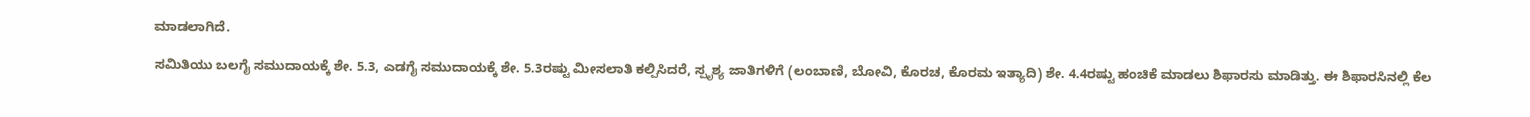ಮಾಡಲಾಗಿದೆ.

ಸಮಿತಿಯು ಬಲಗೈ ಸಮುದಾಯಕ್ಕೆ ಶೇ. 5.3, ಎಡಗೈ ಸಮುದಾಯಕ್ಕೆ ಶೇ. 5.3ರಷ್ಟು ಮೀಸಲಾತಿ ಕಲ್ಪಿಸಿದರೆ, ಸ್ಪೃಶ್ಯ ಜಾತಿಗಳಿಗೆ (ಲಂಬಾಣಿ, ಬೋವಿ, ಕೊರಚ, ಕೊರಮ ಇತ್ಯಾದಿ) ಶೇ. 4.4ರಷ್ಟು ಹಂಚಿಕೆ ಮಾಡಲು ಶಿಫಾರಸು ಮಾಡಿತ್ತು. ಈ ಶಿಫಾರಸಿನಲ್ಲಿ ಕೆಲ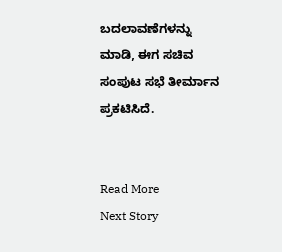ಬದಲಾವಣೆಗಳನ್ನು ಮಾಡಿ, ಈಗ ಸಚಿವ ಸಂಪುಟ ಸಭೆ ತೀರ್ಮಾನ ಪ್ರಕಟಿಸಿದೆ.


Read More
Next Story